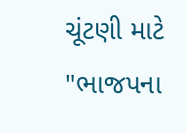ચૂંટણી માટે "ભાજપના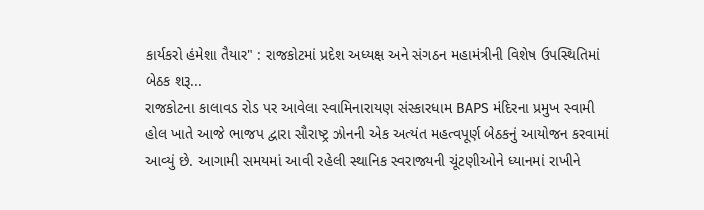કાર્યકરો હંમેશા તૈયાર" : રાજકોટમાં પ્રદેશ અધ્યક્ષ અને સંગઠન મહામંત્રીની વિશેષ ઉપસ્થિતિમાં બેઠક શરૂ...
રાજકોટના કાલાવડ રોડ પર આવેલા સ્વામિનારાયણ સંસ્કારધામ BAPS મંદિરના પ્રમુખ સ્વામી હોલ ખાતે આજે ભાજપ દ્વારા સૌરાષ્ટ્ર ઝોનની એક અત્યંત મહત્વપૂર્ણ બેઠકનું આયોજન કરવામાં આવ્યું છે. આગામી સમયમાં આવી રહેલી સ્થાનિક સ્વરાજ્યની ચૂંટણીઓને ધ્યાનમાં રાખીને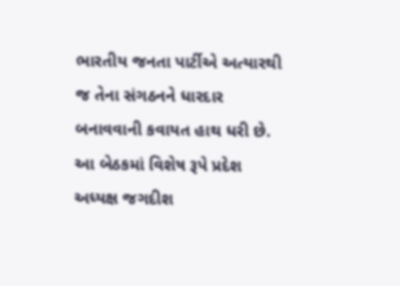ભારતીય જનતા પાર્ટીએ અત્યારથી જ તેના સંગઠનને ધારદાર બનાવવાની કવાયત હાથ ધરી છે.
આ બેઠકમાં વિશેષ રૂપે પ્રદેશ અધ્યક્ષ જગદીશ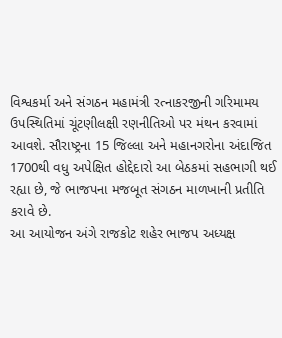વિશ્વકર્મા અને સંગઠન મહામંત્રી રત્નાકરજીની ગરિમામય ઉપસ્થિતિમાં ચૂંટણીલક્ષી રણનીતિઓ પર મંથન કરવામાં આવશે. સૌરાષ્ટ્રના 15 જિલ્લા અને મહાનગરોના અંદાજિત 1700થી વધુ અપેક્ષિત હોદ્દેદારો આ બેઠકમાં સહભાગી થઈ રહ્યા છે, જે ભાજપના મજબૂત સંગઠન માળખાની પ્રતીતિ કરાવે છે.
આ આયોજન અંગે રાજકોટ શહેર ભાજપ અધ્યક્ષ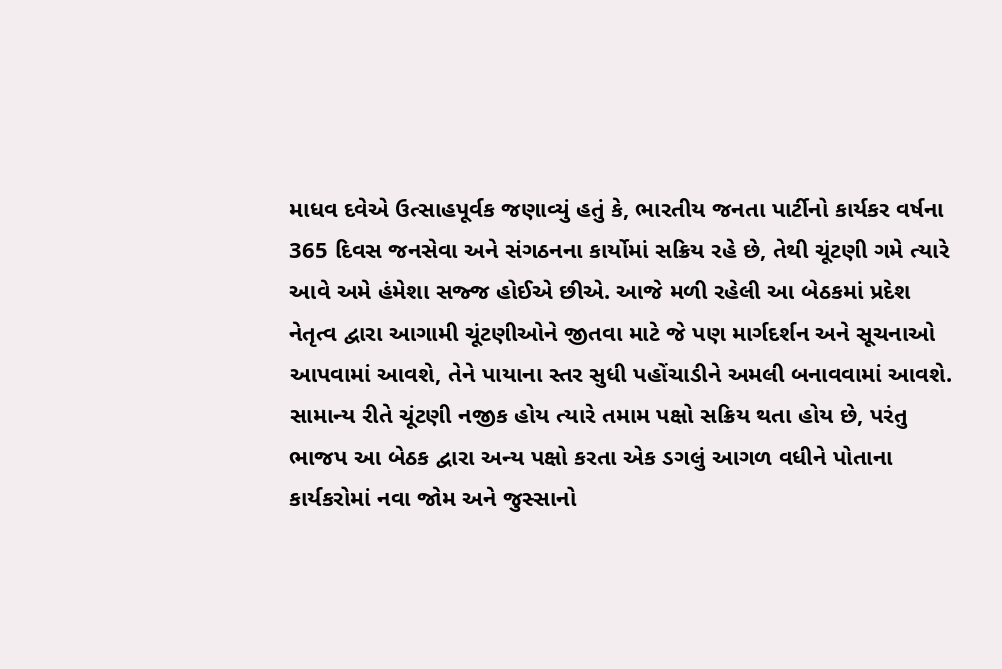માધવ દવેએ ઉત્સાહપૂર્વક જણાવ્યું હતું કે, ભારતીય જનતા પાર્ટીનો કાર્યકર વર્ષના 365 દિવસ જનસેવા અને સંગઠનના કાર્યોમાં સક્રિય રહે છે, તેથી ચૂંટણી ગમે ત્યારે આવે અમે હંમેશા સજ્જ હોઈએ છીએ. આજે મળી રહેલી આ બેઠકમાં પ્રદેશ નેતૃત્વ દ્વારા આગામી ચૂંટણીઓને જીતવા માટે જે પણ માર્ગદર્શન અને સૂચનાઓ આપવામાં આવશે, તેને પાયાના સ્તર સુધી પહોંચાડીને અમલી બનાવવામાં આવશે. સામાન્ય રીતે ચૂંટણી નજીક હોય ત્યારે તમામ પક્ષો સક્રિય થતા હોય છે, પરંતુ ભાજપ આ બેઠક દ્વારા અન્ય પક્ષો કરતા એક ડગલું આગળ વધીને પોતાના કાર્યકરોમાં નવા જોમ અને જુસ્સાનો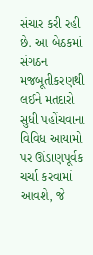સંચાર કરી રહી છે. આ બેઠકમાં સંગઠન મજબૂતીકરણથી લઈને મતદારો સુધી પહોંચવાના વિવિધ આયામો પર ઊંડાણપૂર્વક ચર્ચા કરવામાં આવશે, જે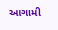આગામી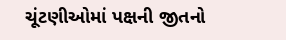ચૂંટણીઓમાં પક્ષની જીતનો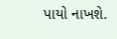પાયો નાખશે.